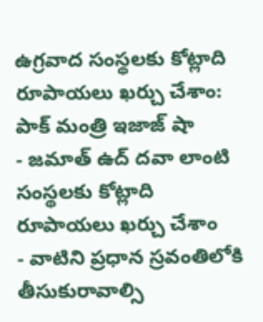ఉగ్రవాద సంస్థలకు కోట్లాది రూపాయలు ఖర్చు చేశాం: పాక్ మంత్రి ఇజాజ్ షా
- జమాత్ ఉద్ దవా లాంటి సంస్థలకు కోట్లాది రూపాయలు ఖర్చు చేశాం
- వాటిని ప్రధాన స్రవంతిలోకి తీసుకురావాల్సి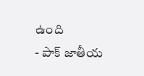ఉంది
- పాక్ జాతీయ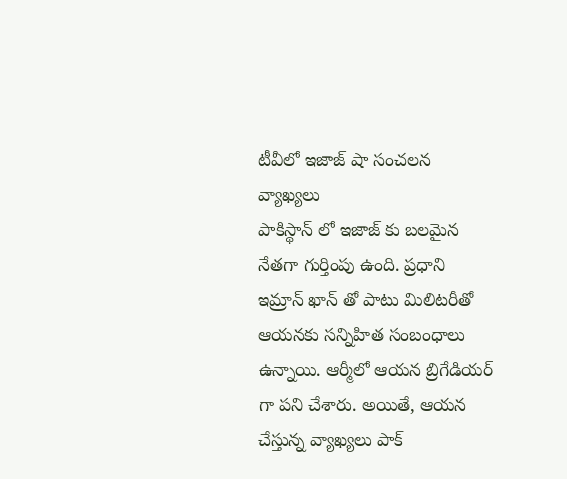టీవీలో ఇజాజ్ షా సంచలన వ్యాఖ్యలు
పాకిస్థాన్ లో ఇజాజ్ కు బలమైన నేతగా గుర్తింపు ఉంది. ప్రధాని ఇమ్రాన్ ఖాన్ తో పాటు మిలిటరీతో ఆయనకు సన్నిహిత సంబంధాలు ఉన్నాయి. ఆర్మీలో ఆయన బ్రిగేడియర్ గా పని చేశారు. అయితే, ఆయన చేస్తున్న వ్యాఖ్యలు పాక్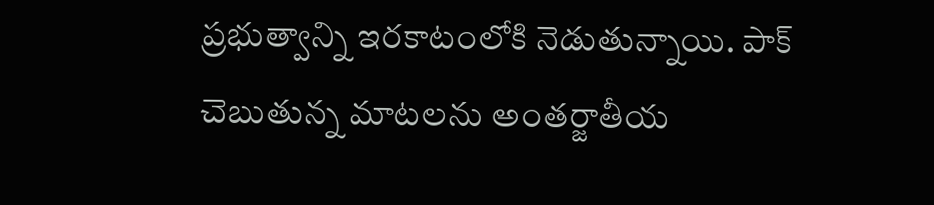ప్రభుత్వాన్ని ఇరకాటంలోకి నెడుతున్నాయి. పాక్ చెబుతున్న మాటలను అంతర్జాతీయ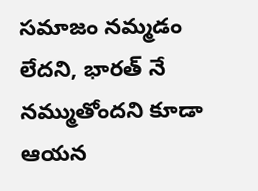సమాజం నమ్మడం లేదని, భారత్ నే నమ్ముతోందని కూడా ఆయన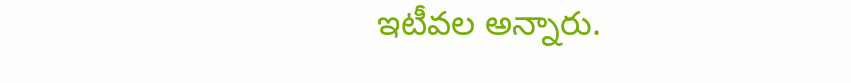ఇటీవల అన్నారు.